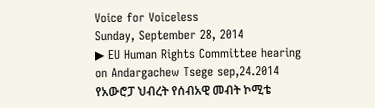Voice for Voiceless
Sunday, September 28, 2014
▶ EU Human Rights Committee hearing on Andargachew Tsege sep,24.2014
የአውሮፓ ህብረት የሰብአዊ መብት ኮሚቴ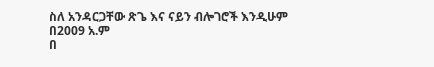ስለ አንዳርጋቸው ጽጌ እና ናይን ብሎገሮች እንዲሁም በ2009 አ.ም
በ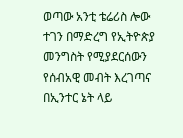ወጣው አንቲ ቴሬሪስ ሎው ተገን በማድረግ የኢትዮጵያ መንግስት የሚያደርሰውን የሰብአዊ መብት እረገጣና
በኢንተር ኔት ላይ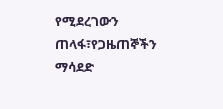የሚደረገውን ጠላፋ፣የጋዜጠኞችን ማሳደድ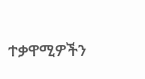ተቃዋሚዎችን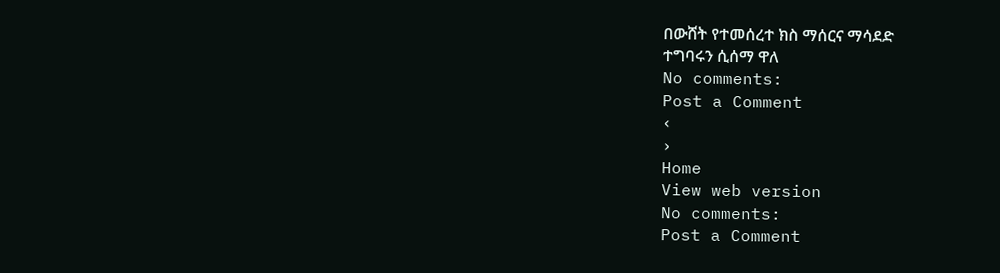በውሸት የተመሰረተ ክስ ማሰርና ማሳደድ
ተግባሩን ሲሰማ ዋለ
No comments:
Post a Comment
‹
›
Home
View web version
No comments:
Post a Comment